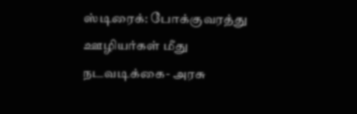ஸ்டிரைக்: போக்குவரத்து ஊழியர்கள் மீது நடவடிக்கை- அரசு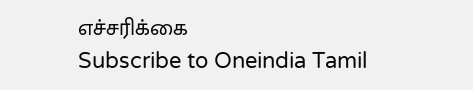எச்சரிக்கை
Subscribe to Oneindia Tamil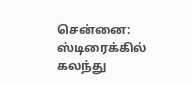சென்னை:
ஸ்டிரைக்கில் கலந்து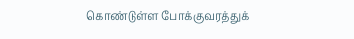கொண்டுள்ள போக்குவரத்துக்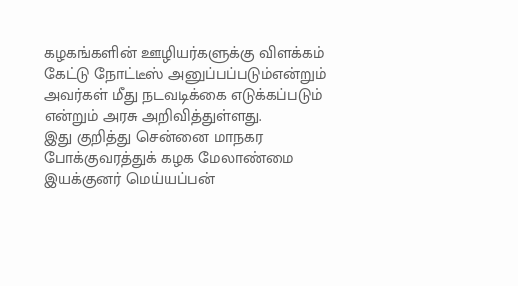கழகங்களின் ஊழியர்களுக்கு விளக்கம் கேட்டு நோட்டீஸ் அனுப்பப்படும்என்றும் அவர்கள் மீது நடவடிக்கை எடுக்கப்படும் என்றும் அரசு அறிவித்துள்ளது.
இது குறித்து சென்னை மாநகர போக்குவரத்துக் கழக மேலாண்மை இயக்குனர் மெய்யப்பன்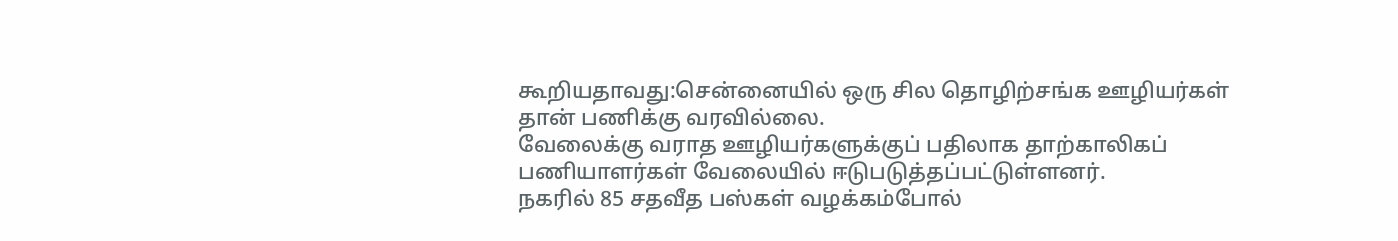கூறியதாவது:சென்னையில் ஒரு சில தொழிற்சங்க ஊழியர்கள் தான் பணிக்கு வரவில்லை.
வேலைக்கு வராத ஊழியர்களுக்குப் பதிலாக தாற்காலிகப் பணியாளர்கள் வேலையில் ஈடுபடுத்தப்பட்டுள்ளனர்.
நகரில் 85 சதவீத பஸ்கள் வழக்கம்போல்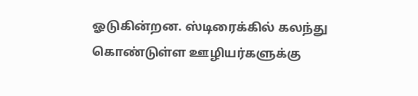ஓடுகின்றன. ஸ்டிரைக்கில் கலந்து கொண்டுள்ள ஊழியர்களுக்கு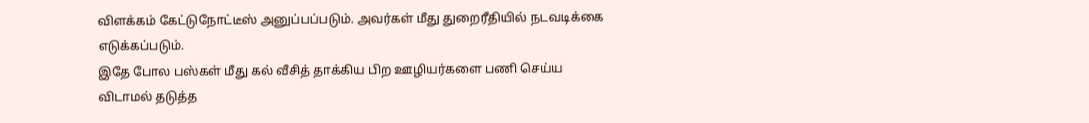விளக்கம் கேட்டுநோட்டீஸ் அனுப்பப்படும். அவர்கள் மீது துறைரீதியில் நடவடிக்கை எடுக்கப்படும்.
இதே போல பஸ்கள் மீது கல் வீசித் தாக்கிய பிற ஊழியர்களை பணி செய்ய விடாமல் தடுத்த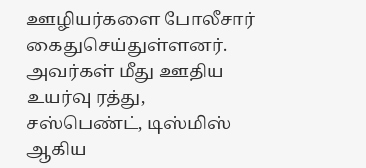ஊழியர்களை போலீசார் கைதுசெய்துள்ளனர். அவர்கள் மீது ஊதிய உயர்வு ரத்து, சஸ்பெண்ட், டிஸ்மிஸ் ஆகிய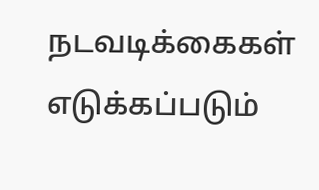நடவடிக்கைகள் எடுக்கப்படும்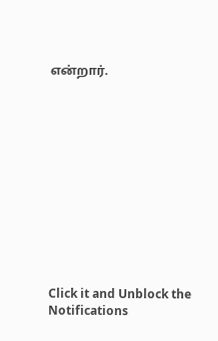என்றார்.












Click it and Unblock the Notifications